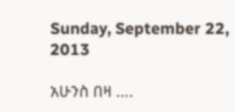Sunday, September 22, 2013

አሁንስ በዛ ….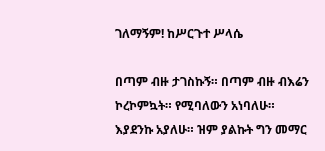ገለማኝም! ከሥርጉተ ሥላሴ

በጣም ብዙ ታገስኩኝ። በጣም ብዙ ብእሬን ኮረኮምኳት። የሚባለውን አነባለሁ። እያደንኩ አያለሁ። ዝም ያልኩት ግን መማር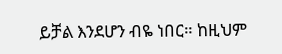ይቻል እንደሆን ብዬ ነበር። ከዚህም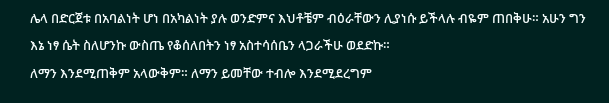ሌላ በድርጀቱ በአባልነት ሆነ በአካልነት ያሉ ወንድምና እህቶቼም ብዕራቸውን ሊያነሱ ይችላሉ ብዬም ጠበቅሁ። አሁን ግን እኔ ነፃ ሴት ስለሆንኩ ውስጤ የቆሰለበትን ነፃ አስተሳሰቤን ላጋራችሁ ወደድኩ።
ለማን እንደሚጠቅም አላውቅም። ለማን ይመቸው ተብሎ እንደሚደረግም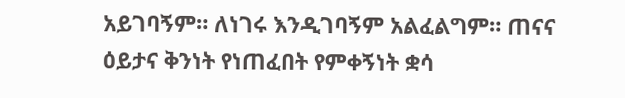አይገባኝም። ለነገሩ እንዲገባኝም አልፈልግም። ጠናና ዕይታና ቅንነት የነጠፈበት የምቀኝነት ቋሳ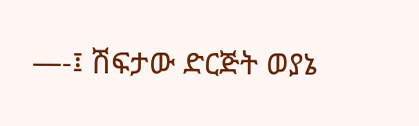—-፤ ሽፍታው ድርጅት ወያኔ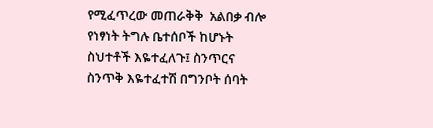የሚፈጥረው መጠራቅቅ  አልበቃ ብሎ የነፃነት ትግሉ ቤተሰቦች ከሆኑት ስህተቶች እዬተፈለጉ፤ ስንጥርና ስንጥቅ እዬተፈተሽ በግንቦት ሰባት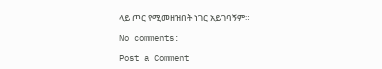ላይ ጦር የሚመዘዝበት ነገር አይገባኝም።

No comments:

Post a Comment